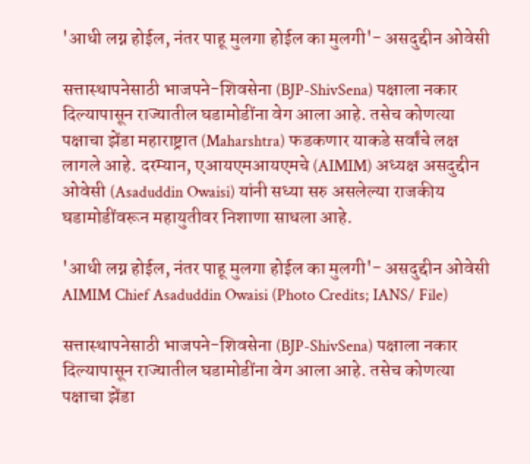'आधी लग्न होईल, नंतर पाहू मुलगा होईल का मुलगी'- असदुद्दीन ओवेसी

सत्तास्थापनेसाठी भाजपने-शिवसेना (BJP-ShivSena) पक्षाला नकार दिल्यापासून राज्यातील घडामोडींना वेग आला आहे. तसेच कोणत्या पक्षाचा झेंडा महाराष्ट्रात (Maharshtra) फडकणार याकडे सर्वांचे लक्ष लागले आहे. दरम्यान, एआयएमआयएमचे (AIMIM) अध्यक्ष असदुद्दीन ओवेसी (Asaduddin Owaisi) यांनी सध्या सरु असलेल्या राजकीय घडामोडींवरून महायुतीवर निशाणा साधला आहे.

'आधी लग्न होईल, नंतर पाहू मुलगा होईल का मुलगी'- असदुद्दीन ओवेसी
AIMIM Chief Asaduddin Owaisi (Photo Credits; IANS/ File)

सत्तास्थापनेसाठी भाजपने-शिवसेना (BJP-ShivSena) पक्षाला नकार दिल्यापासून राज्यातील घडामोडींना वेग आला आहे. तसेच कोणत्या पक्षाचा झेंडा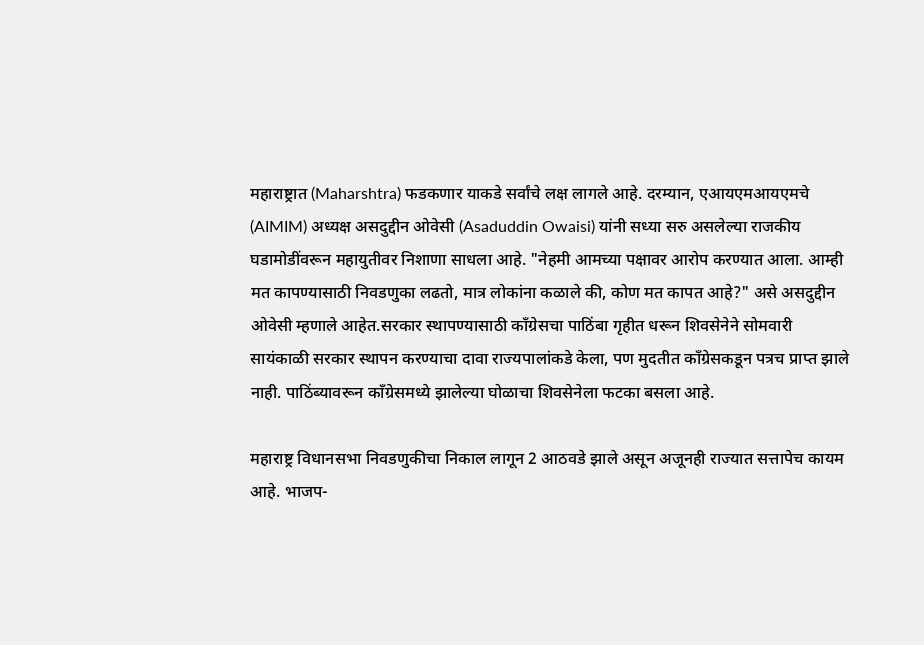महाराष्ट्रात (Maharshtra) फडकणार याकडे सर्वांचे लक्ष लागले आहे. दरम्यान, एआयएमआयएमचे (AIMIM) अध्यक्ष असदुद्दीन ओवेसी (Asaduddin Owaisi) यांनी सध्या सरु असलेल्या राजकीय घडामोडींवरून महायुतीवर निशाणा साधला आहे. "नेहमी आमच्या पक्षावर आरोप करण्यात आला. आम्ही मत कापण्यासाठी निवडणुका लढतो, मात्र लोकांना कळाले की, कोण मत कापत आहे?" असे असदुद्दीन ओवेसी म्हणाले आहेत.सरकार स्थापण्यासाठी काँग्रेसचा पाठिंबा गृहीत धरून शिवसेनेने सोमवारी सायंकाळी सरकार स्थापन करण्याचा दावा राज्यपालांकडे केला, पण मुदतीत काँग्रेसकडून पत्रच प्राप्त झाले नाही. पाठिंब्यावरून काँग्रेसमध्ये झालेल्या घोळाचा शिवसेनेला फटका बसला आहे.

महाराष्ट्र विधानसभा निवडणुकीचा निकाल लागून 2 आठवडे झाले असून अजूनही राज्यात सत्तापेच कायम आहे. भाजप-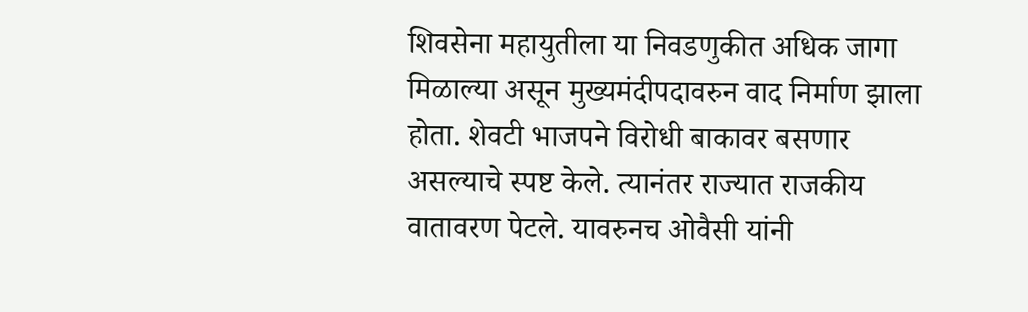शिवसेना महायुतीला या निवडणुकीत अधिक जागा मिळाल्या असून मुख्यमंदीपदावरुन वाद निर्माण झाला होता. शेवटी भाजपने विरोधी बाकावर बसणार असल्याचे स्पष्ट केले. त्यानंतर राज्यात राजकीय वातावरण पेटले. यावरुनच ओवैसी यांनी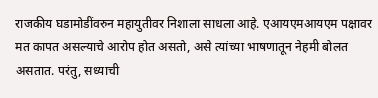राजकीय घडामोडींवरुन महायुतीवर निशाला साधला आहे. एआयएमआयएम पक्षावर मत कापत असल्याचे आरोप होत असतो, असे त्यांच्या भाषणातून नेहमी बोलत असतात. परंतु, सध्याची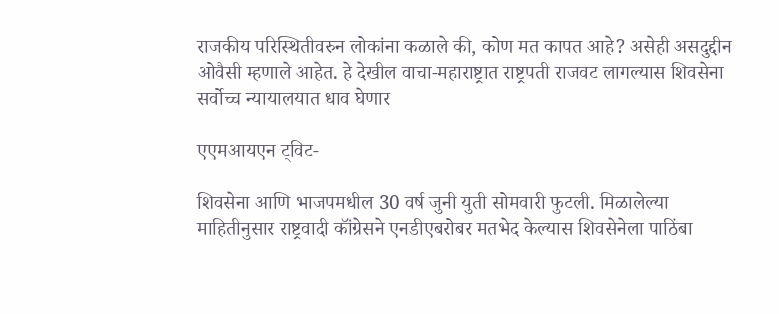राजकीय परिस्थितीवरुन लोकांना कळाले की, कोण मत कापत आहे? असेही असदुद्दीन ओवैसी म्हणाले आहेत. हे देखील वाचा-महाराष्ट्रात राष्ट्रपती राजवट लागल्यास शिवसेना सर्वोच्च न्यायालयात धाव घेणार

एएमआयएन ट्विट-

शिवसेना आणि भाजपमधील 30 वर्ष जुनी युती सोमवारी फुटली. मिळालेल्या माहितीनुसार राष्ट्रवादी कॉंग्रेसने एनडीएबरोबर मतभेद केल्यास शिवसेनेला पाठिंबा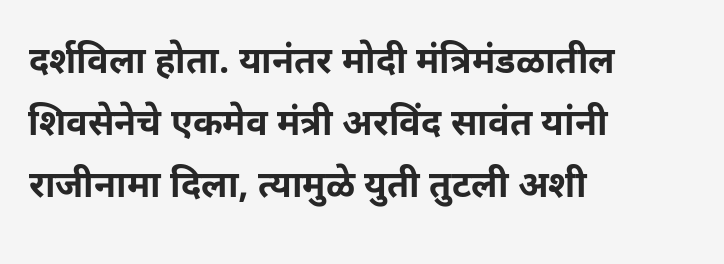दर्शविला होता. यानंतर मोदी मंत्रिमंडळातील शिवसेनेचे एकमेव मंत्री अरविंद सावंत यांनी राजीनामा दिला, त्यामुळे युती तुटली अशी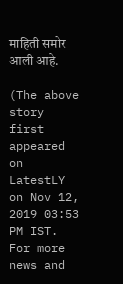माहिती समोर आली आहे.

(The above story first appeared on LatestLY on Nov 12, 2019 03:53 PM IST. For more news and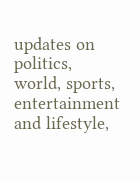updates on politics, world, sports, entertainment and lifestyle,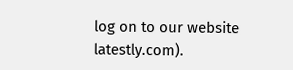log on to our website latestly.com).